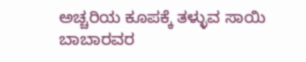ಅಚ್ಚರಿಯ ಕೂಪಕ್ಕೆ ತಳ್ಳುವ ಸಾಯಿ ಬಾಬಾರವರ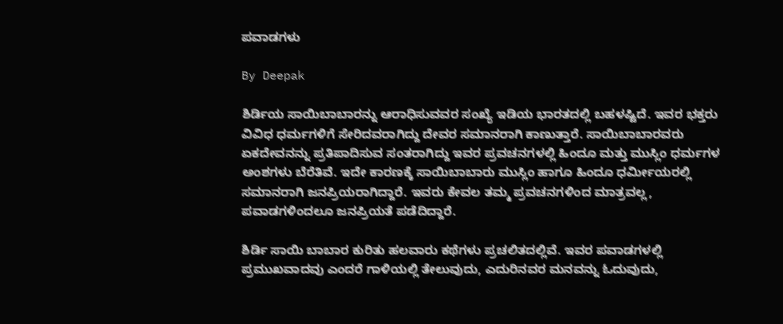ಪವಾಡಗಳು

By Deepak

ಶಿರ್ಡಿಯ ಸಾಯಿಬಾಬಾರನ್ನು ಆರಾಧಿಸುವವರ ಸಂಖ್ಯೆ ಇಡಿಯ ಭಾರತದಲ್ಲಿ ಬಹಳಷ್ಟಿದೆ. ಇವರ ಭಕ್ತರು ವಿವಿಧ ಧರ್ಮಗಳಿಗೆ ಸೇರಿದವರಾಗಿದ್ದು ದೇವರ ಸಮಾನರಾಗಿ ಕಾಣುತ್ತಾರೆ. ಸಾಯಿಬಾಬಾರವರು ಏಕದೇವನನ್ನು ಪ್ರತಿಪಾದಿಸುವ ಸಂತರಾಗಿದ್ದು ಇವರ ಪ್ರವಚನಗಳಲ್ಲಿ ಹಿಂದೂ ಮತ್ತು ಮುಸ್ಲಿಂ ಧರ್ಮಗಳ ಅಂಶಗಳು ಬೆರೆತಿವೆ. ಇದೇ ಕಾರಣಕ್ಕೆ ಸಾಯಿಬಾಬಾರು ಮುಸ್ಲಿಂ ಹಾಗೂ ಹಿಂದೂ ಧರ್ಮೀಯರಲ್ಲಿ ಸಮಾನರಾಗಿ ಜನಪ್ರಿಯರಾಗಿದ್ದಾರೆ. ಇವರು ಕೇವಲ ತಮ್ಮ ಪ್ರವಚನಗಳಿಂದ ಮಾತ್ರವಲ್ಲ, ಪವಾಡಗಳಿಂದಲೂ ಜನಪ್ರಿಯತೆ ಪಡೆದಿದ್ದಾರೆ.

ಶಿರ್ಡಿ ಸಾಯಿ ಬಾಬಾರ ಕುರಿತು ಹಲವಾರು ಕಥೆಗಳು ಪ್ರಚಲಿತದಲ್ಲಿವೆ. ಇವರ ಪವಾಡಗಳಲ್ಲಿ ಪ್ರಮುಖವಾದವು ಎಂದರೆ ಗಾಳಿಯಲ್ಲಿ ತೇಲುವುದು, ಎದುರಿನವರ ಮನವನ್ನು ಓದುವುದು,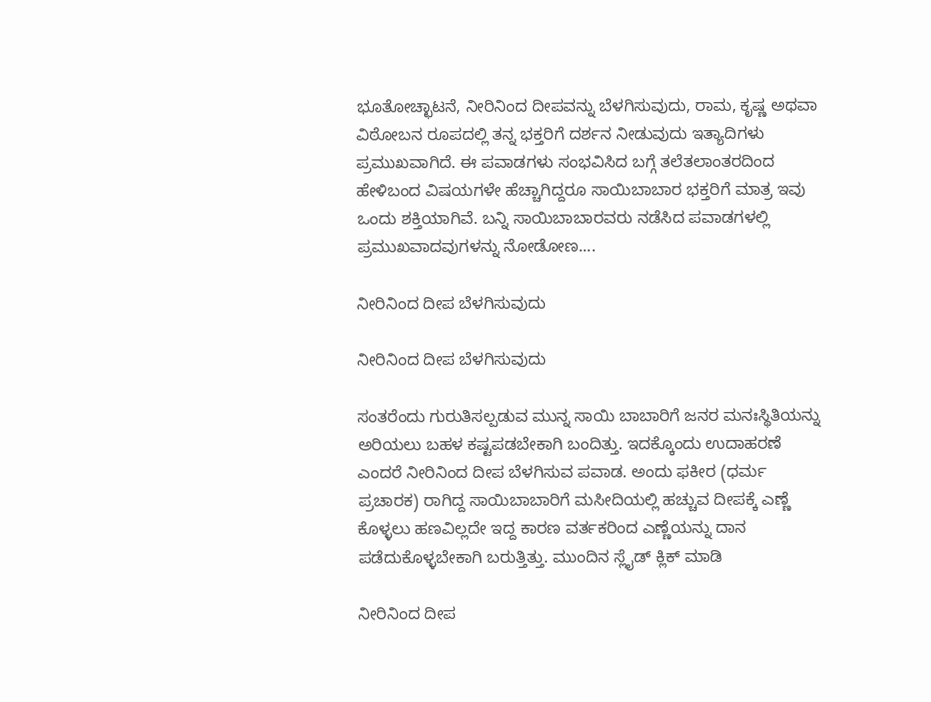ಭೂತೋಚ್ಛಾಟನೆ, ನೀರಿನಿಂದ ದೀಪವನ್ನು ಬೆಳಗಿಸುವುದು, ರಾಮ, ಕೃಷ್ಣ ಅಥವಾ ವಿಠೋಬನ ರೂಪದಲ್ಲಿ ತನ್ನ ಭಕ್ತರಿಗೆ ದರ್ಶನ ನೀಡುವುದು ಇತ್ಯಾದಿಗಳು ಪ್ರಮುಖವಾಗಿದೆ. ಈ ಪವಾಡಗಳು ಸಂಭವಿಸಿದ ಬಗ್ಗೆ ತಲೆತಲಾಂತರದಿಂದ ಹೇಳಿಬಂದ ವಿಷಯಗಳೇ ಹೆಚ್ಚಾಗಿದ್ದರೂ ಸಾಯಿಬಾಬಾರ ಭಕ್ತರಿಗೆ ಮಾತ್ರ ಇವು ಒಂದು ಶಕ್ತಿಯಾಗಿವೆ. ಬನ್ನಿ ಸಾಯಿಬಾಬಾರವರು ನಡೆಸಿದ ಪವಾಡಗಳಲ್ಲಿ ಪ್ರಮುಖವಾದವುಗಳನ್ನು ನೋಡೋಣ....

ನೀರಿನಿಂದ ದೀಪ ಬೆಳಗಿಸುವುದು

ನೀರಿನಿಂದ ದೀಪ ಬೆಳಗಿಸುವುದು

ಸಂತರೆಂದು ಗುರುತಿಸಲ್ಪಡುವ ಮುನ್ನ ಸಾಯಿ ಬಾಬಾರಿಗೆ ಜನರ ಮನಃಸ್ಥಿತಿಯನ್ನು ಅರಿಯಲು ಬಹಳ ಕಷ್ಟಪಡಬೇಕಾಗಿ ಬಂದಿತ್ತು. ಇದಕ್ಕೊಂದು ಉದಾಹರಣೆ ಎಂದರೆ ನೀರಿನಿಂದ ದೀಪ ಬೆಳಗಿಸುವ ಪವಾಡ. ಅಂದು ಫಕೀರ (ಧರ್ಮ ಪ್ರಚಾರಕ) ರಾಗಿದ್ದ ಸಾಯಿಬಾಬಾರಿಗೆ ಮಸೀದಿಯಲ್ಲಿ ಹಚ್ಚುವ ದೀಪಕ್ಕೆ ಎಣ್ಣೆ ಕೊಳ್ಳಲು ಹಣವಿಲ್ಲದೇ ಇದ್ದ ಕಾರಣ ವರ್ತಕರಿಂದ ಎಣ್ಣೆಯನ್ನು ದಾನ ಪಡೆದುಕೊಳ್ಳಬೇಕಾಗಿ ಬರುತ್ತಿತ್ತು. ಮುಂದಿನ ಸ್ಲೈಡ್ ಕ್ಲಿಕ್ ಮಾಡಿ

ನೀರಿನಿಂದ ದೀಪ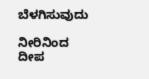ಬೆಳಗಿಸುವುದು

ನೀರಿನಿಂದ ದೀಪ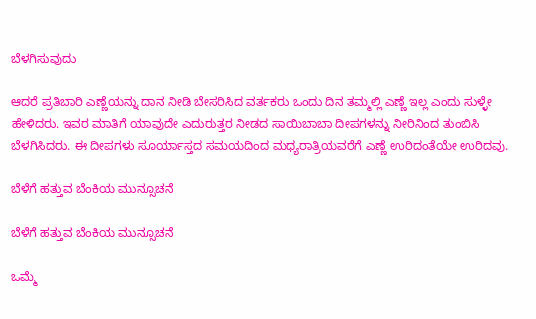ಬೆಳಗಿಸುವುದು

ಆದರೆ ಪ್ರತಿಬಾರಿ ಎಣ್ಣೆಯನ್ನು ದಾನ ನೀಡಿ ಬೇಸರಿಸಿದ ವರ್ತಕರು ಒಂದು ದಿನ ತಮ್ಮಲ್ಲಿ ಎಣ್ಣೆ ಇಲ್ಲ ಎಂದು ಸುಳ್ಳೇ ಹೇಳಿದರು. ಇವರ ಮಾತಿಗೆ ಯಾವುದೇ ಎದುರುತ್ತರ ನೀಡದ ಸಾಯಿಬಾಬಾ ದೀಪಗಳನ್ನು ನೀರಿನಿಂದ ತುಂಬಿಸಿ ಬೆಳಗಿಸಿದರು. ಈ ದೀಪಗಳು ಸೂರ್ಯಾಸ್ತದ ಸಮಯದಿಂದ ಮಧ್ಯರಾತ್ರಿಯವರೆಗೆ ಎಣ್ಣೆ ಉರಿದಂತೆಯೇ ಉರಿದವು.

ಬೆಳೆಗೆ ಹತ್ತುವ ಬೆಂಕಿಯ ಮುನ್ಸೂಚನೆ

ಬೆಳೆಗೆ ಹತ್ತುವ ಬೆಂಕಿಯ ಮುನ್ಸೂಚನೆ

ಒಮ್ಮೆ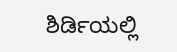ಶಿರ್ಡಿಯಲ್ಲಿ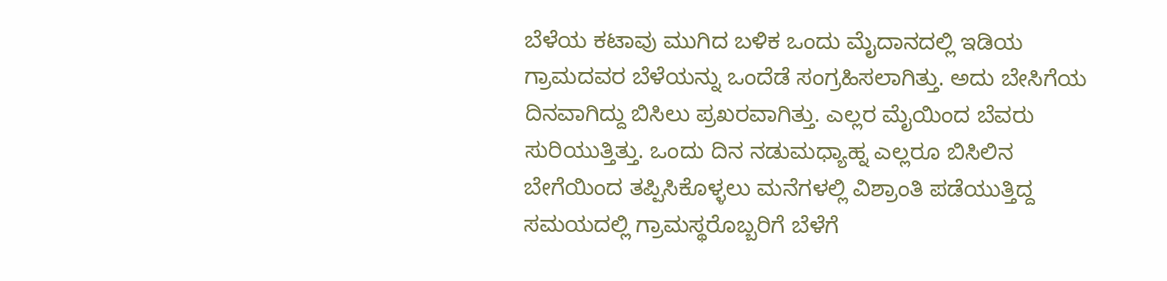ಬೆಳೆಯ ಕಟಾವು ಮುಗಿದ ಬಳಿಕ ಒಂದು ಮೈದಾನದಲ್ಲಿ ಇಡಿಯ ಗ್ರಾಮದವರ ಬೆಳೆಯನ್ನು ಒಂದೆಡೆ ಸಂಗ್ರಹಿಸಲಾಗಿತ್ತು. ಅದು ಬೇಸಿಗೆಯ ದಿನವಾಗಿದ್ದು ಬಿಸಿಲು ಪ್ರಖರವಾಗಿತ್ತು. ಎಲ್ಲರ ಮೈಯಿಂದ ಬೆವರು ಸುರಿಯುತ್ತಿತ್ತು. ಒಂದು ದಿನ ನಡುಮಧ್ಯಾಹ್ನ ಎಲ್ಲರೂ ಬಿಸಿಲಿನ ಬೇಗೆಯಿಂದ ತಪ್ಪಿಸಿಕೊಳ್ಳಲು ಮನೆಗಳಲ್ಲಿ ವಿಶ್ರಾಂತಿ ಪಡೆಯುತ್ತಿದ್ದ ಸಮಯದಲ್ಲಿ ಗ್ರಾಮಸ್ಥರೊಬ್ಬರಿಗೆ ಬೆಳೆಗೆ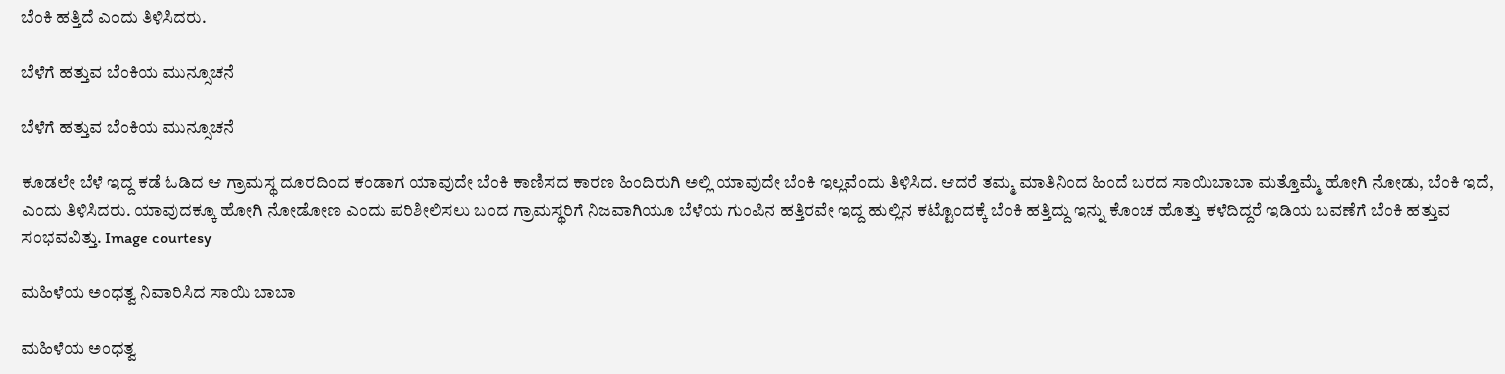ಬೆಂಕಿ ಹತ್ತಿದೆ ಎಂದು ತಿಳಿಸಿದರು.

ಬೆಳೆಗೆ ಹತ್ತುವ ಬೆಂಕಿಯ ಮುನ್ಸೂಚನೆ

ಬೆಳೆಗೆ ಹತ್ತುವ ಬೆಂಕಿಯ ಮುನ್ಸೂಚನೆ

ಕೂಡಲೇ ಬೆಳೆ ಇದ್ದ ಕಡೆ ಓಡಿದ ಆ ಗ್ರಾಮಸ್ಥ ದೂರದಿಂದ ಕಂಡಾಗ ಯಾವುದೇ ಬೆಂಕಿ ಕಾಣಿಸದ ಕಾರಣ ಹಿಂದಿರುಗಿ ಅಲ್ಲಿ ಯಾವುದೇ ಬೆಂಕಿ ಇಲ್ಲವೆಂದು ತಿಳಿಸಿದ. ಆದರೆ ತಮ್ಮ ಮಾತಿನಿಂದ ಹಿಂದೆ ಬರದ ಸಾಯಿಬಾಬಾ ಮತ್ತೊಮ್ಮೆ ಹೋಗಿ ನೋಡು, ಬೆಂಕಿ ಇದೆ, ಎಂದು ತಿಳಿಸಿದರು. ಯಾವುದಕ್ಕೂ ಹೋಗಿ ನೋಡೋಣ ಎಂದು ಪರಿಶೀಲಿಸಲು ಬಂದ ಗ್ರಾಮಸ್ಥರಿಗೆ ನಿಜವಾಗಿಯೂ ಬೆಳೆಯ ಗುಂಪಿನ ಹತ್ತಿರವೇ ಇದ್ದ ಹುಲ್ಲಿನ ಕಟ್ಟೊಂದಕ್ಕೆ ಬೆಂಕಿ ಹತ್ತಿದ್ದು ಇನ್ನು ಕೊಂಚ ಹೊತ್ತು ಕಳೆದಿದ್ದರೆ ಇಡಿಯ ಬವಣೆಗೆ ಬೆಂಕಿ ಹತ್ತುವ ಸಂಭವವಿತ್ತು. Image courtesy

ಮಹಿಳೆಯ ಅಂಧತ್ವ ನಿವಾರಿಸಿದ ಸಾಯಿ ಬಾಬಾ

ಮಹಿಳೆಯ ಅಂಧತ್ವ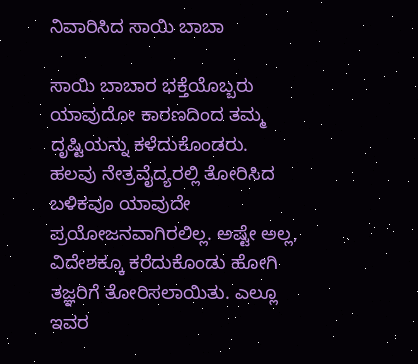ನಿವಾರಿಸಿದ ಸಾಯಿ ಬಾಬಾ

ಸಾಯಿ ಬಾಬಾರ ಭಕ್ತೆಯೊಬ್ಬರು ಯಾವುದೋ ಕಾರಣದಿಂದ ತಮ್ಮ ದೃಷ್ಟಿಯನ್ನು ಕಳೆದುಕೊಂಡರು. ಹಲವು ನೇತ್ರವೈದ್ಯರಲ್ಲಿ ತೋರಿಸಿದ ಬಳಿಕವೂ ಯಾವುದೇ ಪ್ರಯೋಜನವಾಗಿರಲಿಲ್ಲ. ಅಷ್ಟೇ ಅಲ್ಲ, ವಿದೇಶಕ್ಕೂ ಕರೆದುಕೊಂಡು ಹೋಗಿ ತಜ್ಞರಿಗೆ ತೋರಿಸಲಾಯಿತು. ಎಲ್ಲೂ ಇವರ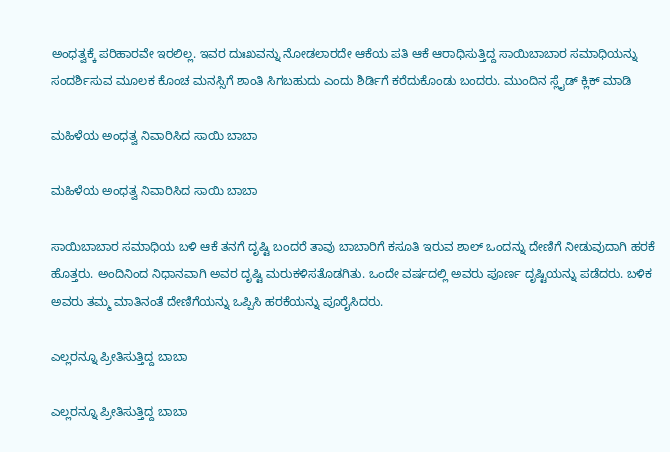ಅಂಧತ್ವಕ್ಕೆ ಪರಿಹಾರವೇ ಇರಲಿಲ್ಲ. ಇವರ ದುಃಖವನ್ನು ನೋಡಲಾರದೇ ಆಕೆಯ ಪತಿ ಆಕೆ ಆರಾಧಿಸುತ್ತಿದ್ದ ಸಾಯಿಬಾಬಾರ ಸಮಾಧಿಯನ್ನು ಸಂದರ್ಶಿಸುವ ಮೂಲಕ ಕೊಂಚ ಮನಸ್ಸಿಗೆ ಶಾಂತಿ ಸಿಗಬಹುದು ಎಂದು ಶಿರ್ಡಿಗೆ ಕರೆದುಕೊಂಡು ಬಂದರು. ಮುಂದಿನ ಸ್ಲೈಡ್ ಕ್ಲಿಕ್ ಮಾಡಿ

ಮಹಿಳೆಯ ಅಂಧತ್ವ ನಿವಾರಿಸಿದ ಸಾಯಿ ಬಾಬಾ

ಮಹಿಳೆಯ ಅಂಧತ್ವ ನಿವಾರಿಸಿದ ಸಾಯಿ ಬಾಬಾ

ಸಾಯಿಬಾಬಾರ ಸಮಾಧಿಯ ಬಳಿ ಆಕೆ ತನಗೆ ದೃಷ್ಟಿ ಬಂದರೆ ತಾವು ಬಾಬಾರಿಗೆ ಕಸೂತಿ ಇರುವ ಶಾಲ್ ಒಂದನ್ನು ದೇಣಿಗೆ ನೀಡುವುದಾಗಿ ಹರಕೆ ಹೊತ್ತರು. ಅಂದಿನಿಂದ ನಿಧಾನವಾಗಿ ಅವರ ದೃಷ್ಟಿ ಮರುಕಳಿಸತೊಡಗಿತು. ಒಂದೇ ವರ್ಷದಲ್ಲಿ ಅವರು ಪೂರ್ಣ ದೃಷ್ಟಿಯನ್ನು ಪಡೆದರು. ಬಳಿಕ ಅವರು ತಮ್ಮ ಮಾತಿನಂತೆ ದೇಣಿಗೆಯನ್ನು ಒಪ್ಪಿಸಿ ಹರಕೆಯನ್ನು ಪೂರೈಸಿದರು.

ಎಲ್ಲರನ್ನೂ ಪ್ರೀತಿಸುತ್ತಿದ್ದ ಬಾಬಾ

ಎಲ್ಲರನ್ನೂ ಪ್ರೀತಿಸುತ್ತಿದ್ದ ಬಾಬಾ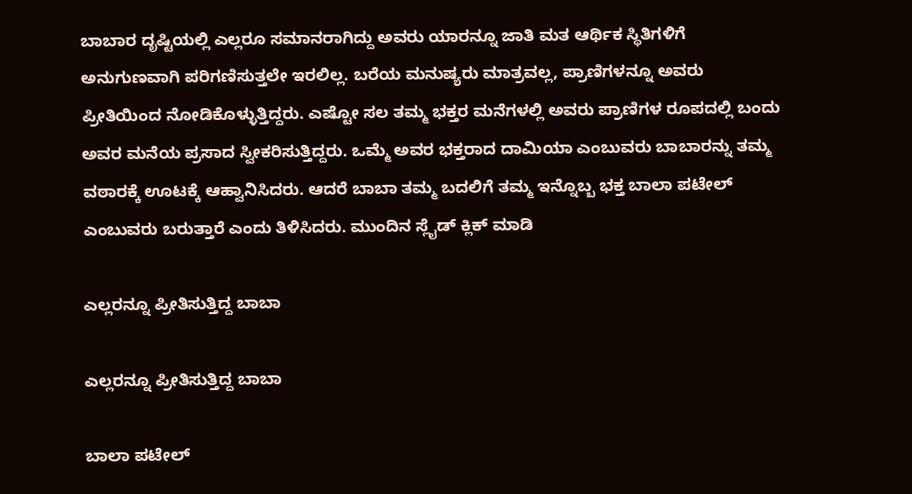ಬಾಬಾರ ದೃಷ್ಟಿಯಲ್ಲಿ ಎಲ್ಲರೂ ಸಮಾನರಾಗಿದ್ದು ಅವರು ಯಾರನ್ನೂ ಜಾತಿ ಮತ ಆರ್ಥಿಕ ಸ್ಥಿತಿಗಳಿಗೆ ಅನುಗುಣವಾಗಿ ಪರಿಗಣಿಸುತ್ತಲೇ ಇರಲಿಲ್ಲ. ಬರೆಯ ಮನುಷ್ಯರು ಮಾತ್ರವಲ್ಲ, ಪ್ರಾಣಿಗಳನ್ನೂ ಅವರು ಪ್ರೀತಿಯಿಂದ ನೋಡಿಕೊಳ್ಳುತ್ತಿದ್ದರು. ಎಷ್ಟೋ ಸಲ ತಮ್ಮ ಭಕ್ತರ ಮನೆಗಳಲ್ಲಿ ಅವರು ಪ್ರಾಣಿಗಳ ರೂಪದಲ್ಲಿ ಬಂದು ಅವರ ಮನೆಯ ಪ್ರಸಾದ ಸ್ವೀಕರಿಸುತ್ತಿದ್ದರು. ಒಮ್ಮೆ ಅವರ ಭಕ್ತರಾದ ದಾಮಿಯಾ ಎಂಬುವರು ಬಾಬಾರನ್ನು ತಮ್ಮ ವಠಾರಕ್ಕೆ ಊಟಕ್ಕೆ ಆಹ್ವಾನಿಸಿದರು. ಆದರೆ ಬಾಬಾ ತಮ್ಮ ಬದಲಿಗೆ ತಮ್ಮ ಇನ್ನೊಬ್ಬ ಭಕ್ತ ಬಾಲಾ ಪಟೇಲ್ ಎಂಬುವರು ಬರುತ್ತಾರೆ ಎಂದು ತಿಳಿಸಿದರು. ಮುಂದಿನ ಸ್ಲೈಡ್ ಕ್ಲಿಕ್ ಮಾಡಿ

ಎಲ್ಲರನ್ನೂ ಪ್ರೀತಿಸುತ್ತಿದ್ದ ಬಾಬಾ

ಎಲ್ಲರನ್ನೂ ಪ್ರೀತಿಸುತ್ತಿದ್ದ ಬಾಬಾ

ಬಾಲಾ ಪಟೇಲ್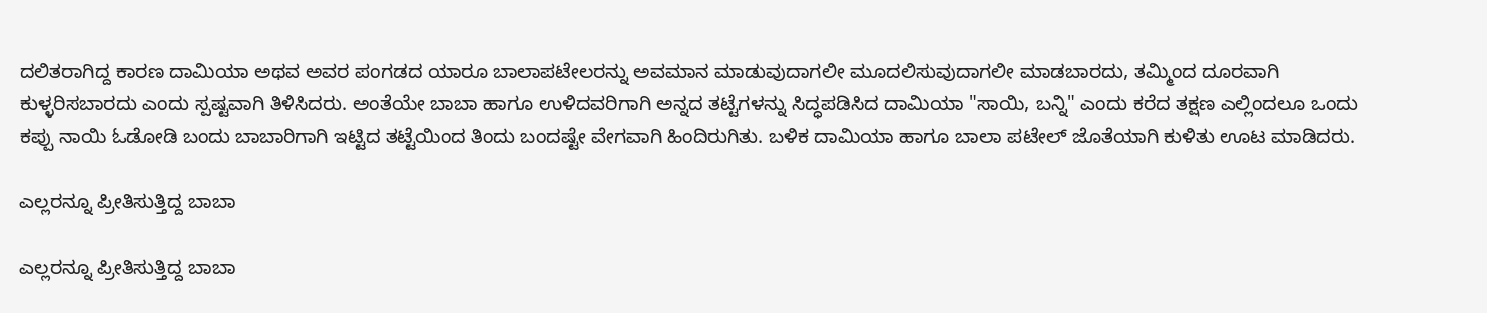ದಲಿತರಾಗಿದ್ದ ಕಾರಣ ದಾಮಿಯಾ ಅಥವ ಅವರ ಪಂಗಡದ ಯಾರೂ ಬಾಲಾಪಟೇಲರನ್ನು ಅವಮಾನ ಮಾಡುವುದಾಗಲೀ ಮೂದಲಿಸುವುದಾಗಲೀ ಮಾಡಬಾರದು, ತಮ್ಮಿಂದ ದೂರವಾಗಿ ಕುಳ್ಳರಿಸಬಾರದು ಎಂದು ಸ್ಪಷ್ಟವಾಗಿ ತಿಳಿಸಿದರು. ಅಂತೆಯೇ ಬಾಬಾ ಹಾಗೂ ಉಳಿದವರಿಗಾಗಿ ಅನ್ನದ ತಟ್ಟೆಗಳನ್ನು ಸಿದ್ಧಪಡಿಸಿದ ದಾಮಿಯಾ "ಸಾಯಿ, ಬನ್ನಿ" ಎಂದು ಕರೆದ ತಕ್ಷಣ ಎಲ್ಲಿಂದಲೂ ಒಂದು ಕಪ್ಪು ನಾಯಿ ಓಡೋಡಿ ಬಂದು ಬಾಬಾರಿಗಾಗಿ ಇಟ್ಟಿದ ತಟ್ಟೆಯಿಂದ ತಿಂದು ಬಂದಷ್ಟೇ ವೇಗವಾಗಿ ಹಿಂದಿರುಗಿತು. ಬಳಿಕ ದಾಮಿಯಾ ಹಾಗೂ ಬಾಲಾ ಪಟೇಲ್ ಜೊತೆಯಾಗಿ ಕುಳಿತು ಊಟ ಮಾಡಿದರು.

ಎಲ್ಲರನ್ನೂ ಪ್ರೀತಿಸುತ್ತಿದ್ದ ಬಾಬಾ

ಎಲ್ಲರನ್ನೂ ಪ್ರೀತಿಸುತ್ತಿದ್ದ ಬಾಬಾ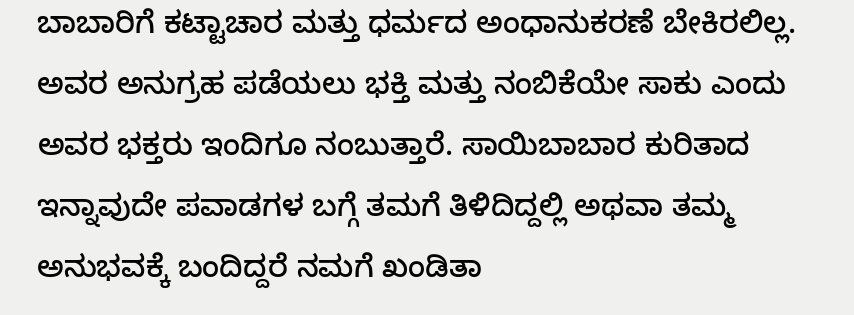ಬಾಬಾರಿಗೆ ಕಟ್ಟಾಚಾರ ಮತ್ತು ಧರ್ಮದ ಅಂಧಾನುಕರಣೆ ಬೇಕಿರಲಿಲ್ಲ. ಅವರ ಅನುಗ್ರಹ ಪಡೆಯಲು ಭಕ್ತಿ ಮತ್ತು ನಂಬಿಕೆಯೇ ಸಾಕು ಎಂದು ಅವರ ಭಕ್ತರು ಇಂದಿಗೂ ನಂಬುತ್ತಾರೆ. ಸಾಯಿಬಾಬಾರ ಕುರಿತಾದ ಇನ್ನಾವುದೇ ಪವಾಡಗಳ ಬಗ್ಗೆ ತಮಗೆ ತಿಳಿದಿದ್ದಲ್ಲಿ ಅಥವಾ ತಮ್ಮ ಅನುಭವಕ್ಕೆ ಬಂದಿದ್ದರೆ ನಮಗೆ ಖಂಡಿತಾ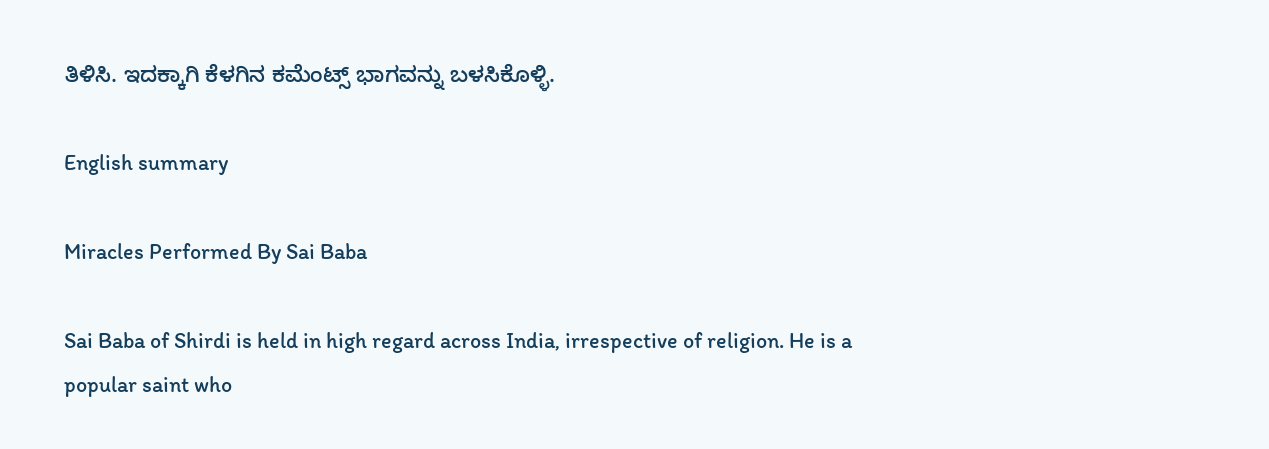ತಿಳಿಸಿ. ಇದಕ್ಕಾಗಿ ಕೆಳಗಿನ ಕಮೆಂಟ್ಸ್ ಭಾಗವನ್ನು ಬಳಸಿಕೊಳ್ಳಿ.

English summary

Miracles Performed By Sai Baba

Sai Baba of Shirdi is held in high regard across India, irrespective of religion. He is a popular saint who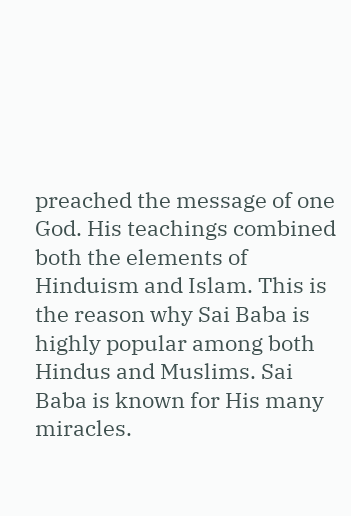preached the message of one God. His teachings combined both the elements of Hinduism and Islam. This is the reason why Sai Baba is highly popular among both Hindus and Muslims. Sai Baba is known for His many miracles.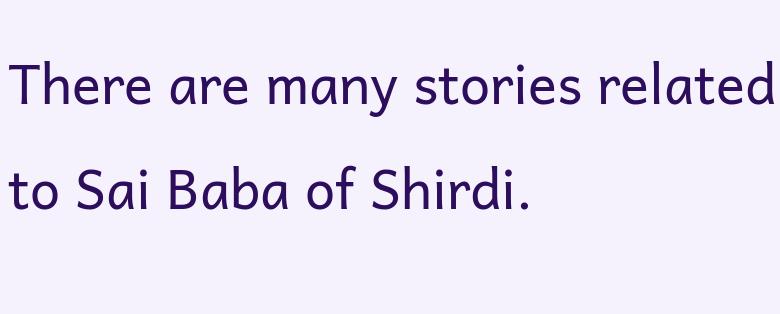There are many stories related to Sai Baba of Shirdi.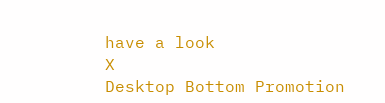have a look
X
Desktop Bottom Promotion